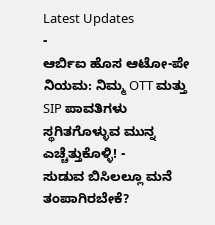Latest Updates
-
ಆರ್ಬಿಐ ಹೊಸ ಆಟೋ-ಪೇ ನಿಯಮ: ನಿಮ್ಮ OTT ಮತ್ತು SIP ಪಾವತಿಗಳು ಸ್ಥಗಿತಗೊಳ್ಳುವ ಮುನ್ನ ಎಚ್ಚೆತ್ತುಕೊಳ್ಳಿ! -
ಸುಡುವ ಬಿಸಿಲಲ್ಲೂ ಮನೆ ತಂಪಾಗಿರಬೇಕೆ?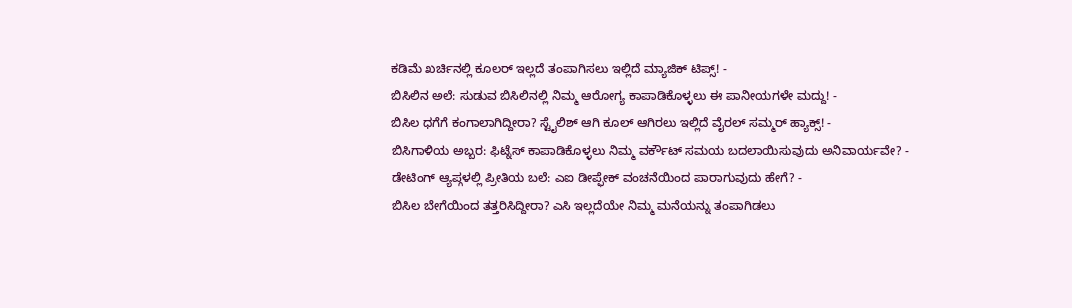ಕಡಿಮೆ ಖರ್ಚಿನಲ್ಲಿ ಕೂಲರ್ ಇಲ್ಲದೆ ತಂಪಾಗಿಸಲು ಇಲ್ಲಿದೆ ಮ್ಯಾಜಿಕ್ ಟಿಪ್ಸ್! -
ಬಿಸಿಲಿನ ಅಲೆ: ಸುಡುವ ಬಿಸಿಲಿನಲ್ಲಿ ನಿಮ್ಮ ಆರೋಗ್ಯ ಕಾಪಾಡಿಕೊಳ್ಳಲು ಈ ಪಾನೀಯಗಳೇ ಮದ್ದು! -
ಬಿಸಿಲ ಧಗೆಗೆ ಕಂಗಾಲಾಗಿದ್ದೀರಾ? ಸ್ಟೈಲಿಶ್ ಆಗಿ ಕೂಲ್ ಆಗಿರಲು ಇಲ್ಲಿದೆ ವೈರಲ್ ಸಮ್ಮರ್ ಹ್ಯಾಕ್ಸ್! -
ಬಿಸಿಗಾಳಿಯ ಅಬ್ಬರ: ಫಿಟ್ನೆಸ್ ಕಾಪಾಡಿಕೊಳ್ಳಲು ನಿಮ್ಮ ವರ್ಕೌಟ್ ಸಮಯ ಬದಲಾಯಿಸುವುದು ಅನಿವಾರ್ಯವೇ? -
ಡೇಟಿಂಗ್ ಆ್ಯಪ್ಗಳಲ್ಲಿ ಪ್ರೀತಿಯ ಬಲೆ: ಎಐ ಡೀಪ್ಫೇಕ್ ವಂಚನೆಯಿಂದ ಪಾರಾಗುವುದು ಹೇಗೆ? -
ಬಿಸಿಲ ಬೇಗೆಯಿಂದ ತತ್ತರಿಸಿದ್ದೀರಾ? ಎಸಿ ಇಲ್ಲದೆಯೇ ನಿಮ್ಮ ಮನೆಯನ್ನು ತಂಪಾಗಿಡಲು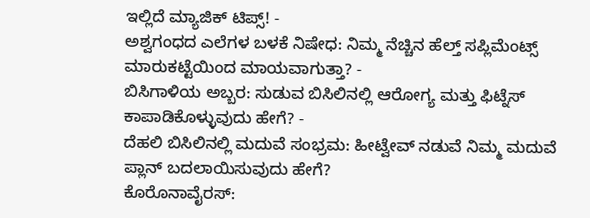ಇಲ್ಲಿದೆ ಮ್ಯಾಜಿಕ್ ಟಿಪ್ಸ್! -
ಅಶ್ವಗಂಧದ ಎಲೆಗಳ ಬಳಕೆ ನಿಷೇಧ: ನಿಮ್ಮ ನೆಚ್ಚಿನ ಹೆಲ್ತ್ ಸಪ್ಲಿಮೆಂಟ್ಸ್ ಮಾರುಕಟ್ಟೆಯಿಂದ ಮಾಯವಾಗುತ್ತಾ? -
ಬಿಸಿಗಾಳಿಯ ಅಬ್ಬರ: ಸುಡುವ ಬಿಸಿಲಿನಲ್ಲಿ ಆರೋಗ್ಯ ಮತ್ತು ಫಿಟ್ನೆಸ್ ಕಾಪಾಡಿಕೊಳ್ಳುವುದು ಹೇಗೆ? -
ದೆಹಲಿ ಬಿಸಿಲಿನಲ್ಲಿ ಮದುವೆ ಸಂಭ್ರಮ: ಹೀಟ್ವೇವ್ ನಡುವೆ ನಿಮ್ಮ ಮದುವೆ ಪ್ಲಾನ್ ಬದಲಾಯಿಸುವುದು ಹೇಗೆ?
ಕೊರೊನಾವೈರಸ್: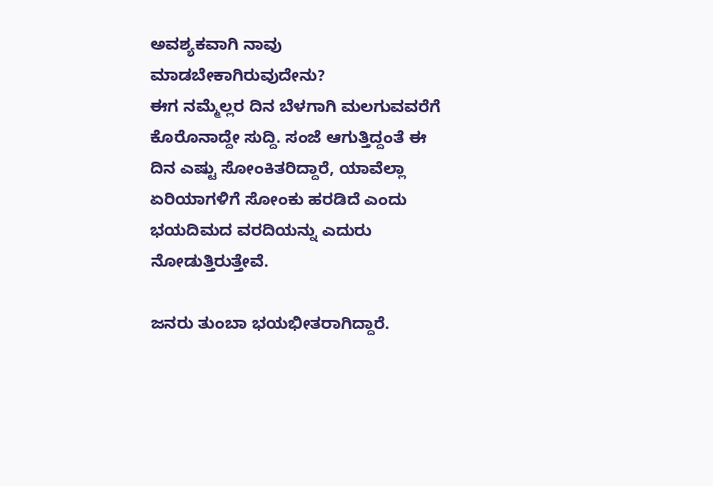ಅವಶ್ಯಕವಾಗಿ ನಾವು ಮಾಡಬೇಕಾಗಿರುವುದೇನು?
ಈಗ ನಮ್ಮೆಲ್ಲರ ದಿನ ಬೆಳಗಾಗಿ ಮಲಗುವವರೆಗೆ ಕೊರೊನಾದ್ದೇ ಸುದ್ದಿ. ಸಂಜೆ ಆಗುತ್ತಿದ್ದಂತೆ ಈ ದಿನ ಎಷ್ಟು ಸೋಂಕಿತರಿದ್ದಾರೆ, ಯಾವೆಲ್ಲಾ ಏರಿಯಾಗಳಿಗೆ ಸೋಂಕು ಹರಡಿದೆ ಎಂದು ಭಯದಿಮದ ವರದಿಯನ್ನು ಎದುರು ನೋಡುತ್ತಿರುತ್ತೇವೆ.

ಜನರು ತುಂಬಾ ಭಯಭೀತರಾಗಿದ್ದಾರೆ.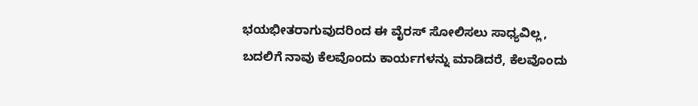ಭಯಭೀತರಾಗುವುದರಿಂದ ಈ ವೈರಸ್ ಸೋಲಿಸಲು ಸಾಧ್ಯವಿಲ್ಲ, ಬದಲಿಗೆ ನಾವು ಕೆಲವೊಂದು ಕಾರ್ಯಗಳನ್ನು ಮಾಡಿದರೆ, ಕೆಲವೊಂದು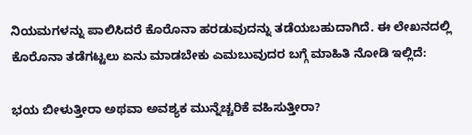ನಿಯಮಗಳನ್ನು ಪಾಲಿಸಿದರೆ ಕೊರೊನಾ ಹರಡುವುದನ್ನು ತಡೆಯಬಹುದಾಗಿದೆ. ಈ ಲೇಖನದಲ್ಲಿ ಕೊರೊನಾ ತಡೆಗಟ್ಟಲು ಏನು ಮಾಡಬೇಕು ಎಮಬುವುದರ ಬಗ್ಗೆ ಮಾಹಿತಿ ನೋಡಿ ಇಲ್ಲಿದೆ:

ಭಯ ಬೀಳುತ್ತೀರಾ ಅಥವಾ ಅವಶ್ಯಕ ಮುನ್ನೆಚ್ಚರಿಕೆ ವಹಿಸುತ್ತೀರಾ?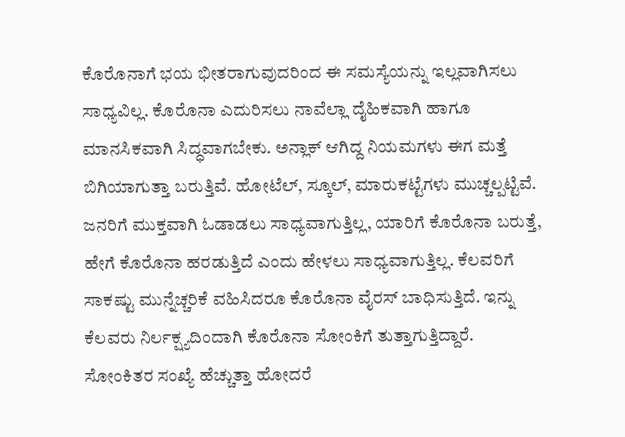ಕೊರೊನಾಗೆ ಭಯ ಭೀತರಾಗುವುದರಿಂದ ಈ ಸಮಸ್ಯೆಯನ್ನು ಇಲ್ಲವಾಗಿಸಲು ಸಾಧ್ಯವಿಲ್ಲ. ಕೊರೊನಾ ಎದುರಿಸಲು ನಾವೆಲ್ಲಾ ದೈಹಿಕವಾಗಿ ಹಾಗೂ ಮಾನಸಿಕವಾಗಿ ಸಿದ್ಧವಾಗಬೇಕು. ಅನ್ಲಾಕ್ ಆಗಿದ್ದ ನಿಯಮಗಳು ಈಗ ಮತ್ತೆ ಬಿಗಿಯಾಗುತ್ತಾ ಬರುತ್ತಿವೆ. ಹೋಟೆಲ್, ಸ್ಕೂಲ್, ಮಾರುಕಟ್ಟೆಗಳು ಮುಚ್ಚಲ್ಪಟ್ಟಿವೆ.
ಜನರಿಗೆ ಮುಕ್ತವಾಗಿ ಓಡಾಡಲು ಸಾಧ್ಯವಾಗುತ್ತಿಲ್ಲ, ಯಾರಿಗೆ ಕೊರೊನಾ ಬರುತ್ತೆ, ಹೇಗೆ ಕೊರೊನಾ ಹರಡುತ್ತಿದೆ ಎಂದು ಹೇಳಲು ಸಾಧ್ಯವಾಗುತ್ತಿಲ್ಲ. ಕೆಲವರಿಗೆ ಸಾಕಷ್ಟು ಮುನ್ನೆಚ್ಚರಿಕೆ ವಹಿಸಿದರೂ ಕೊರೊನಾ ವೈರಸ್ ಬಾಧಿಸುತ್ತಿದೆ. ಇನ್ನು ಕೆಲವರು ನಿರ್ಲಕ್ಷ್ಯದಿಂದಾಗಿ ಕೊರೊನಾ ಸೋಂಕಿಗೆ ತುತ್ತಾಗುತ್ತಿದ್ದಾರೆ.
ಸೋಂಕಿತರ ಸಂಖ್ಯೆ ಹೆಚ್ಚುತ್ತಾ ಹೋದರೆ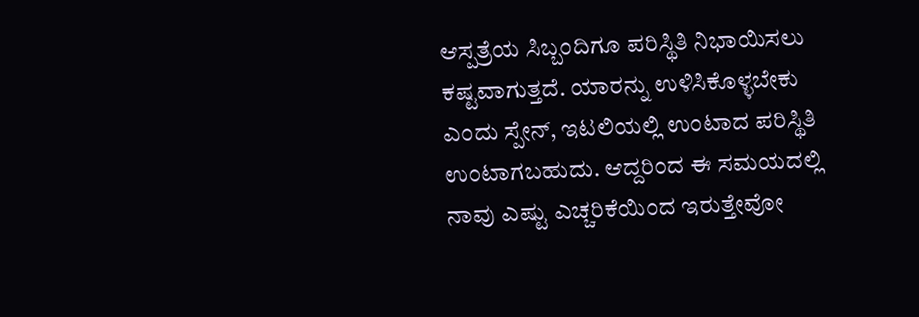ಆಸ್ಪತ್ರೆಯ ಸಿಬ್ಬಂದಿಗೂ ಪರಿಸ್ಥಿತಿ ನಿಭಾಯಿಸಲು ಕಷ್ಟವಾಗುತ್ತದೆ. ಯಾರನ್ನು ಉಳಿಸಿಕೊಳ್ಳಬೇಕು ಎಂದು ಸ್ಪೇನ್, ಇಟಲಿಯಲ್ಲಿ ಉಂಟಾದ ಪರಿಸ್ಥಿತಿ ಉಂಟಾಗಬಹುದು. ಆದ್ದರಿಂದ ಈ ಸಮಯದಲ್ಲಿ ನಾವು ಎಷ್ಟು ಎಚ್ಚರಿಕೆಯಿಂದ ಇರುತ್ತೇವೋ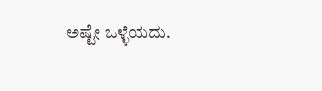ಅಷ್ಟೇ ಒಳ್ಳೆಯದು.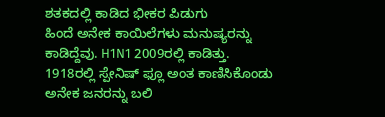ಶತಕದಲ್ಲಿ ಕಾಡಿದ ಭೀಕರ ಪಿಡುಗು
ಹಿಂದೆ ಅನೇಕ ಕಾಯಿಲೆಗಳು ಮನುಷ್ಯರನ್ನು ಕಾಡಿದ್ದೆವು. H1N1 2009ರಲ್ಲಿ ಕಾಡಿತ್ತು. 1918ರಲ್ಲಿ ಸ್ಪೇನಿಷ್ ಫ್ಲೂ ಅಂತ ಕಾಣಿಸಿಕೊಂಡು ಅನೇಕ ಜನರನ್ನು ಬಲಿ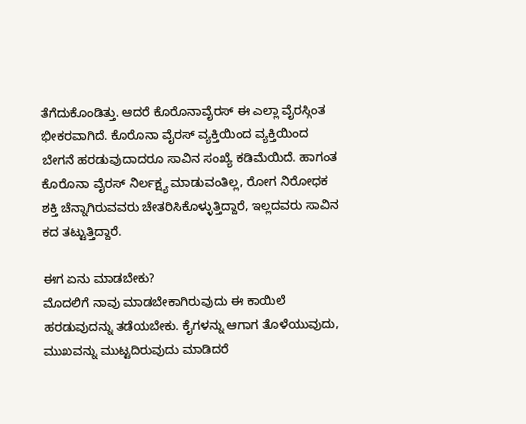ತೆಗೆದುಕೊಂಡಿತ್ತು. ಆದರೆ ಕೊರೊನಾವೈರಸ್ ಈ ಎಲ್ಲಾ ವೈರಸ್ಗಿಂತ ಭೀಕರವಾಗಿದೆ. ಕೊರೊನಾ ವೈರಸ್ ವ್ಯಕ್ತಿಯಿಂದ ವ್ಯಕ್ತಿಯಿಂದ ಬೇಗನೆ ಹರಡುವುದಾದರೂ ಸಾವಿನ ಸಂಖ್ಯೆ ಕಡಿಮೆಯಿದೆ. ಹಾಗಂತ ಕೊರೊನಾ ವೈರಸ್ ನಿರ್ಲಕ್ಷ್ಯ ಮಾಡುವಂತಿಲ್ಲ, ರೋಗ ನಿರೋಧಕ ಶಕ್ತಿ ಚೆನ್ನಾಗಿರುವವರು ಚೇತರಿಸಿಕೊಳ್ಳುತ್ತಿದ್ದಾರೆ, ಇಲ್ಲದವರು ಸಾವಿನ ಕದ ತಟ್ಟುತ್ತಿದ್ದಾರೆ.

ಈಗ ಏನು ಮಾಡಬೇಕು?
ಮೊದಲಿಗೆ ನಾವು ಮಾಡಬೇಕಾಗಿರುವುದು ಈ ಕಾಯಿಲೆ ಹರಡುವುದನ್ನು ತಡೆಯಬೇಕು. ಕೈಗಳನ್ನು ಆಗಾಗ ತೊಳೆಯುವುದು, ಮುಖವನ್ನು ಮುಟ್ಟದಿರುವುದು ಮಾಡಿದರೆ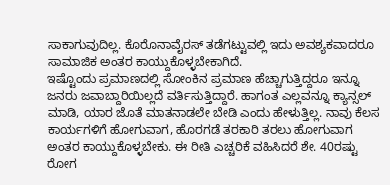ಸಾಕಾಗುವುದಿಲ್ಲ. ಕೊರೊನಾವೈರಸ್ ತಡೆಗಟ್ಟುವಲ್ಲಿ ಇದು ಅವಶ್ಯಕವಾದರೂ ಸಾಮಾಜಿಕ ಅಂತರ ಕಾಯ್ದುಕೊಳ್ಳಬೇಕಾಗಿದೆ.
ಇಷ್ಟೊಂದು ಪ್ರಮಾಣದಲ್ಲಿ ಸೋಂಕಿನ ಪ್ರಮಾಣ ಹೆಚ್ಚಾಗುತ್ತಿದ್ದರೂ ಇನ್ನೂ ಜನರು ಜವಾಬ್ದಾರಿಯಿಲ್ಲದೆ ವರ್ತಿಸುತ್ತಿದ್ದಾರೆ. ಹಾಗಂತ ಎಲ್ಲವನ್ನೂ ಕ್ಯಾನ್ಸಲ್ ಮಾಡಿ, ಯಾರ ಜೊತೆ ಮಾತನಾಡಲೇ ಬೇಡಿ ಎಂದು ಹೇಳುತ್ತಿಲ್ಲ. ನಾವು ಕೆಲಸ ಕಾರ್ಯಗಳಿಗೆ ಹೋಗುವಾಗ, ಹೊರಗಡೆ ತರಕಾರಿ ತರಲು ಹೋಗುವಾಗ ಅಂತರ ಕಾಯ್ದುಕೊಳ್ಳಬೇಕು. ಈ ರೀತಿ ಎಚ್ಚರಿಕೆ ವಹಿಸಿದರೆ ಶೇ. 40ರಷ್ಟು ರೋಗ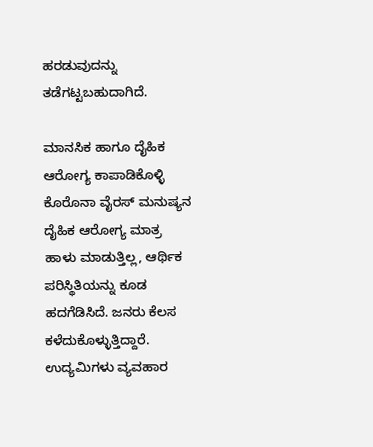ಹರಡುವುದನ್ನು ತಡೆಗಟ್ಟಬಹುದಾಗಿದೆ.

ಮಾನಸಿಕ ಹಾಗೂ ದೈಹಿಕ ಆರೋಗ್ಯ ಕಾಪಾಡಿಕೊಳ್ಳಿ
ಕೊರೊನಾ ವೈರಸ್ ಮನುಷ್ಯನ ದೈಹಿಕ ಆರೋಗ್ಯ ಮಾತ್ರ ಹಾಳು ಮಾಡುತ್ತಿಲ್ಲ, ಆರ್ಥಿಕ ಪರಿಸ್ಥಿತಿಯನ್ನು ಕೂಡ ಹದಗೆಡಿಸಿದೆ. ಜನರು ಕೆಲಸ ಕಳೆದುಕೊಳ್ಳುತ್ತಿದ್ದಾರೆ. ಉದ್ಯಮಿಗಳು ವ್ಯವಹಾರ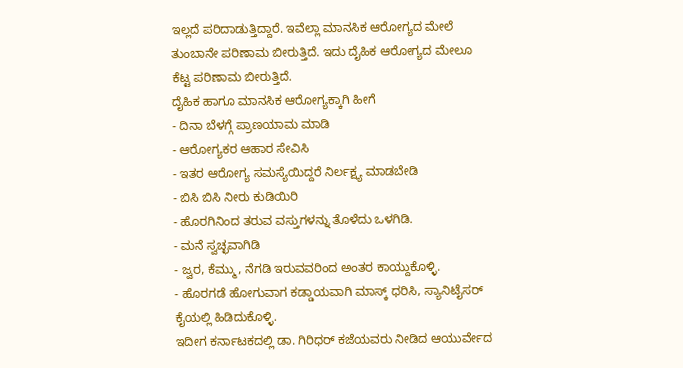ಇಲ್ಲದೆ ಪರಿದಾಡುತ್ತಿದ್ದಾರೆ. ಇವೆಲ್ಲಾ ಮಾನಸಿಕ ಆರೋಗ್ಯದ ಮೇಲೆ ತುಂಬಾನೇ ಪರಿಣಾಮ ಬೀರುತ್ತಿದೆ. ಇದು ದೈಹಿಕ ಆರೋಗ್ಯದ ಮೇಲೂ ಕೆಟ್ಟ ಪರಿಣಾಮ ಬೀರುತ್ತಿದೆ.
ದೈಹಿಕ ಹಾಗೂ ಮಾನಸಿಕ ಆರೋಗ್ಯಕ್ಕಾಗಿ ಹೀಗೆ
- ದಿನಾ ಬೆಳಗ್ಗೆ ಪ್ರಾಣಯಾಮ ಮಾಡಿ
- ಆರೋಗ್ಯಕರ ಆಹಾರ ಸೇವಿಸಿ
- ಇತರ ಆರೋಗ್ಯ ಸಮಸ್ಯೆಯಿದ್ದರೆ ನಿರ್ಲಕ್ಷ್ಯ ಮಾಡಬೇಡಿ
- ಬಿಸಿ ಬಿಸಿ ನೀರು ಕುಡಿಯಿರಿ
- ಹೊರಗಿನಿಂದ ತರುವ ವಸ್ತುಗಳನ್ನು ತೊಳೆದು ಒಳಗಿಡಿ.
- ಮನೆ ಸ್ವಚ್ಛವಾಗಿಡಿ
- ಜ್ವರ, ಕೆಮ್ಮು, ನೆಗಡಿ ಇರುವವರಿಂದ ಅಂತರ ಕಾಯ್ದುಕೊಳ್ಳಿ.
- ಹೊರಗಡೆ ಹೋಗುವಾಗ ಕಡ್ಡಾಯವಾಗಿ ಮಾಸ್ಕ್ ಧರಿಸಿ, ಸ್ಯಾನಿಟೈಸರ್ ಕೈಯಲ್ಲಿ ಹಿಡಿದುಕೊಳ್ಳಿ.
ಇದೀಗ ಕರ್ನಾಟಕದಲ್ಲಿ ಡಾ. ಗಿರಿಧರ್ ಕಜೆಯವರು ನೀಡಿದ ಆಯುರ್ವೇದ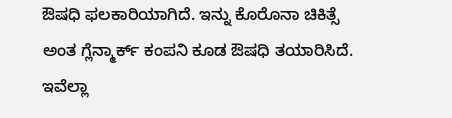ಔಷಧಿ ಫಲಕಾರಿಯಾಗಿದೆ. ಇನ್ನು ಕೊರೊನಾ ಚಿಕಿತ್ಸೆ ಅಂತ ಗ್ಲೆನ್ಮಾರ್ಕ್ ಕಂಪನಿ ಕೂಡ ಔಷಧಿ ತಯಾರಿಸಿದೆ. ಇವೆಲ್ಲಾ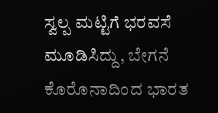ಸ್ವಲ್ಪ ಮಟ್ಟಿಗೆ ಭರವಸೆ ಮೂಡಿಸಿದ್ದು, ಬೇಗನೆ ಕೊರೊನಾದಿಂದ ಭಾರತ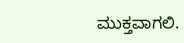ಮುಕ್ತವಾಗಲಿ.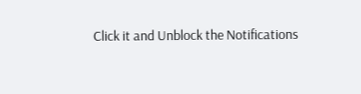Click it and Unblock the Notifications